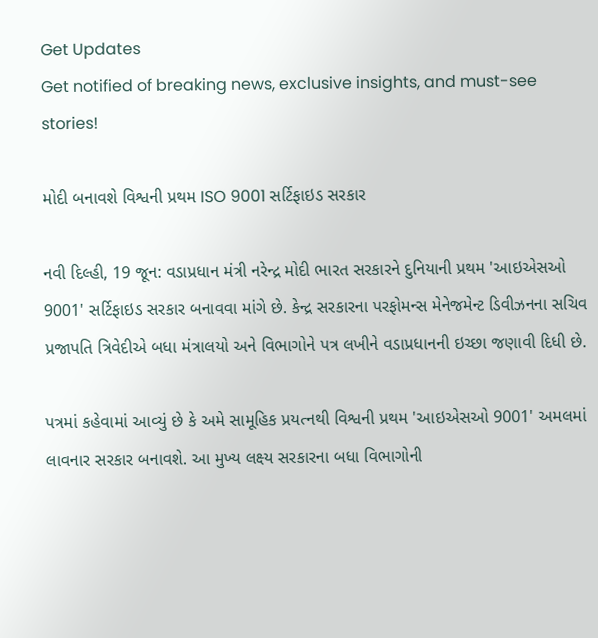Get Updates
Get notified of breaking news, exclusive insights, and must-see stories!

મોદી બનાવશે વિશ્વની પ્રથમ ISO 9001 સર્ટિફાઇડ સરકાર

નવી દિલ્હી, 19 જૂન: વડાપ્રધાન મંત્રી નરેન્દ્ર મોદી ભારત સરકારને દુનિયાની પ્રથમ 'આઇએસઓ 9001' સર્ટિફાઇડ સરકાર બનાવવા માંગે છે. કેન્દ્ર સરકારના પરફોમન્સ મેનેજમેન્ટ ડિવીઝનના સચિવ પ્રજાપતિ ત્રિવેદીએ બધા મંત્રાલયો અને વિભાગોને પત્ર લખીને વડાપ્રધાનની ઇચ્છા જણાવી દિધી છે.

પત્રમાં કહેવામાં આવ્યું છે કે અમે સામૂહિક પ્રયત્નથી વિશ્વની પ્રથમ 'આઇએસઓ 9001' અમલમાં લાવનાર સરકાર બનાવશે. આ મુખ્ય લક્ષ્ય સરકારના બધા વિભાગોની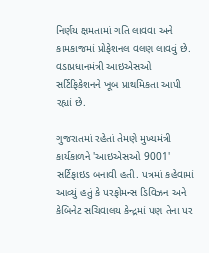નિર્ણય ક્ષમતામાં ગતિ લાવવા અને કામકાજમાં પ્રોફેશનલ વલણ લાવવું છે. વડાપ્રધાનમંત્રી આઇએસઓ સર્ટિફિકેશનને ખૂબ પ્રાથમિકતા આપી રહ્યાં છે.

ગુજરાતમાં રહેતાં તેમણે મુખ્યમંત્રી કાર્યકાળને 'આઇએસઓ 9001' સર્ટિફાઇડ બનાવી હતી. પત્રમાં કહેવામાં આવ્યું હતું કે પરફોમન્સ ડિવિઝન અને કેબિનેટ સચિવાલય કેન્દ્રમાં પણ તેના પર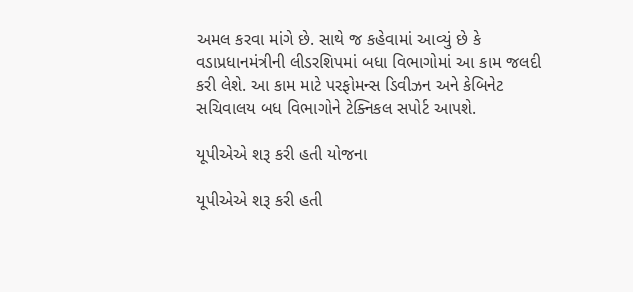અમલ કરવા માંગે છે. સાથે જ કહેવામાં આવ્યું છે કે વડાપ્રધાનમંત્રીની લીડરશિપમાં બધા વિભાગોમાં આ કામ જલદી કરી લેશે. આ કામ માટે પરફોમન્સ ડિવીઝન અને કેબિનેટ સચિવાલય બધ વિભાગોને ટેક્નિકલ સપોર્ટ આપશે.

યૂપીએએ શરૂ કરી હતી યોજના

યૂપીએએ શરૂ કરી હતી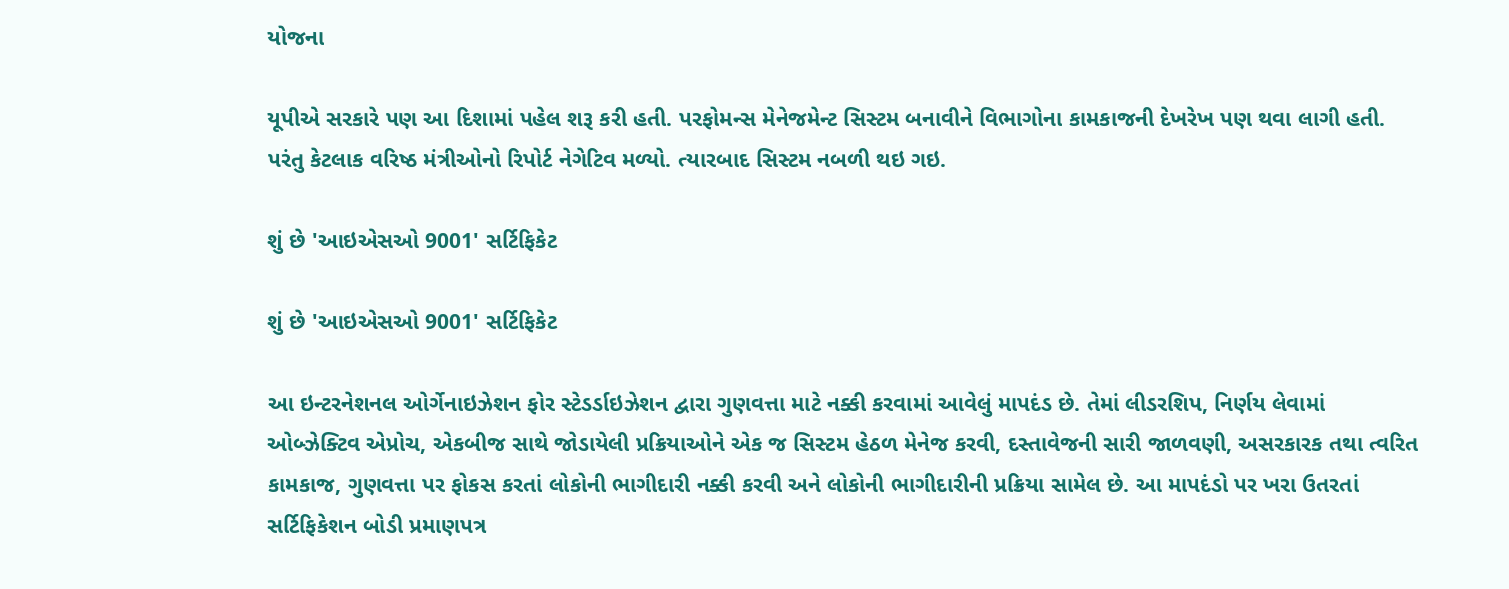યોજના

યૂપીએ સરકારે પણ આ દિશામાં પહેલ શરૂ કરી હતી. પરફોમન્સ મેનેજમેન્ટ સિસ્ટમ બનાવીને વિભાગોના કામકાજની દેખરેખ પણ થવા લાગી હતી. પરંતુ કેટલાક વરિષ્ઠ મંત્રીઓનો રિપોર્ટ નેગેટિવ મળ્યો. ત્યારબાદ સિસ્ટમ નબળી થઇ ગઇ.

શું છે 'આઇએસઓ 9001' સર્ટિફિકેટ

શું છે 'આઇએસઓ 9001' સર્ટિફિકેટ

આ ઇન્ટરનેશનલ ઓર્ગેનાઇઝેશન ફોર સ્ટેડર્ડાઇઝેશન દ્વારા ગુણવત્તા માટે નક્કી કરવામાં આવેલું માપદંડ છે. તેમાં લીડરશિપ, નિર્ણય લેવામાં ઓબ્ઝેક્ટિવ એપ્રોચ, એકબીજ સાથે જોડાયેલી પ્રક્રિયાઓને એક જ સિસ્ટમ હેઠળ મેનેજ કરવી, દસ્તાવેજની સારી જાળવણી, અસરકારક તથા ત્વરિત કામકાજ, ગુણવત્તા પર ફોકસ કરતાં લોકોની ભાગીદારી નક્કી કરવી અને લોકોની ભાગીદારીની પ્રક્રિયા સામેલ છે. આ માપદંડો પર ખરા ઉતરતાં સર્ટિફિકેશન બોડી પ્રમાણપત્ર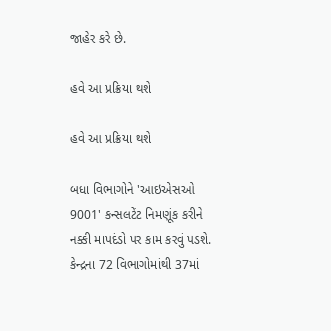જાહેર કરે છે.

હવે આ પ્રક્રિયા થશે

હવે આ પ્રક્રિયા થશે

બધા વિભાગોને 'આઇએસઓ 9001' કન્સલટેંટ નિમણૂંક કરીને નક્કી માપદંડો પર કામ કરવું પડશે. કેન્દ્રના 72 વિભાગોમાંથી 37માં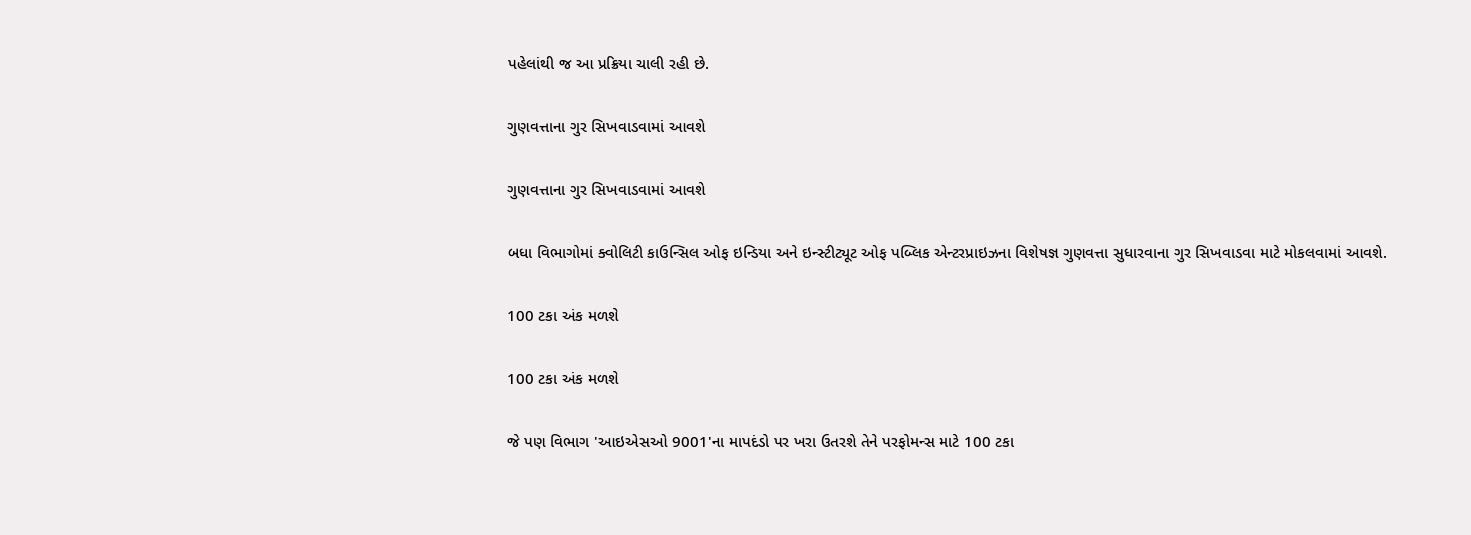પહેલાંથી જ આ પ્રક્રિયા ચાલી રહી છે.

ગુણવત્તાના ગુર સિખવાડવામાં આવશે

ગુણવત્તાના ગુર સિખવાડવામાં આવશે

બધા વિભાગોમાં ક્વોલિટી કાઉન્સિલ ઓફ ઇન્ડિયા અને ઇન્સ્ટીટ્યૂટ ઓફ પબ્લિક એન્ટરપ્રાઇઝના વિશેષજ્ઞ ગુણવત્તા સુધારવાના ગુર સિખવાડવા માટે મોકલવામાં આવશે.

100 ટકા અંક મળશે

100 ટકા અંક મળશે

જે પણ વિભાગ 'આઇએસઓ 9001'ના માપદંડો પર ખરા ઉતરશે તેને પરફોમન્સ માટે 100 ટકા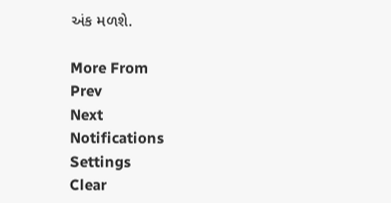અંક મળશે.

More From
Prev
Next
Notifications
Settings
Clear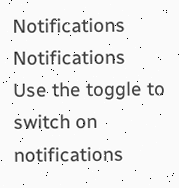Notifications
Notifications
Use the toggle to switch on notifications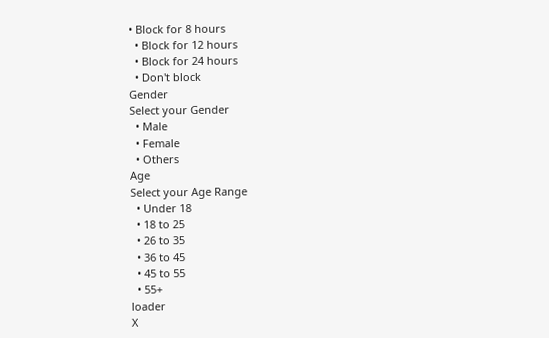• Block for 8 hours
  • Block for 12 hours
  • Block for 24 hours
  • Don't block
Gender
Select your Gender
  • Male
  • Female
  • Others
Age
Select your Age Range
  • Under 18
  • 18 to 25
  • 26 to 35
  • 36 to 45
  • 45 to 55
  • 55+
loader
X